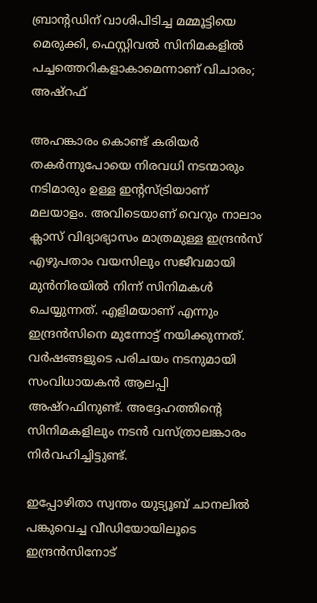ബ്രാന്റഡിന് വാശിപിടിച്ച മമ്മൂട്ടിയെ മെരുക്കി, ഫെസ്റ്റിവൽ സിനിമകളിൽ പച്ചത്തെറികളാകാമെന്നാണ് വിചാരം; അഷ്റഫ്

അഹങ്കാരം കൊണ്ട് കരിയർ തകർന്നുപോയെ നിരവധി നടന്മാരും നടിമാരും ഉള്ള ഇന്റസ്ട്രിയാണ് മലയാളം. അവിടെയാണ് വെറും നാലാം ക്ലാസ് വിദ്യാഭ്യാസം മാത്രമുള്ള ഇന്ദ്രൻസ് എഴുപതാം വയസിലും സജീവമായി മുൻനിരയിൽ നിന്ന് സിനിമകൾ ചെയ്യുന്നത്. എളിമയാണ് എന്നും ഇന്ദ്രൻസിനെ മുന്നോട്ട് നയിക്കുന്നത്. വർഷങ്ങളുടെ പരിചയം നടനുമായി സംവിധായകൻ ആലപ്പി അഷ്റഫിനുണ്ട്. അദ്ദേഹത്തിന്റെ സിനിമകളിലും നടൻ വസ്ത്രാലങ്കാരം നിർവഹിച്ചിട്ടുണ്ട്.

ഇപ്പോഴിതാ സ്വന്തം യുട്യൂബ് ചാനലിൽ പങ്കുവെച്ച വീഡിയോയിലൂടെ ഇന്ദ്രൻസിനോട്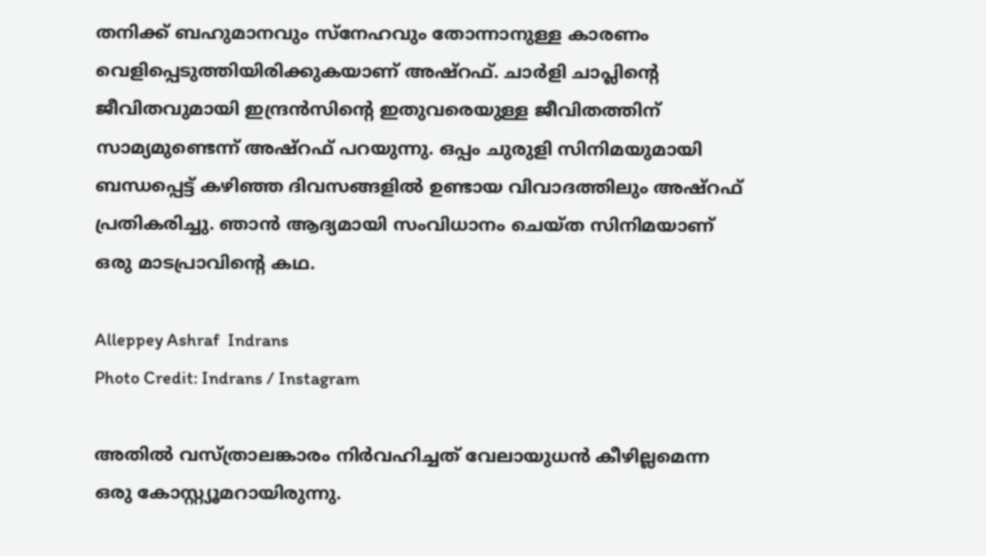തനിക്ക് ബഹുമാനവും സ്നേഹവും തോന്നാനുള്ള കാരണം വെളിപ്പെടുത്തിയിരിക്കുകയാണ് അഷ്റഫ്. ചാർളി ചാപ്ലിന്റെ ജീവിതവുമായി ഇന്ദ്രൻസിന്റെ ഇതുവരെയുള്ള ജീവിതത്തിന് സാമ്യമുണ്ടെന്ന് അഷ്റഫ് പറയുന്നു. ഒപ്പം ചുരുളി സിനിമയുമായി ബന്ധപ്പെട്ട് കഴിഞ്ഞ ദിവസങ്ങളിൽ ഉണ്ടായ വിവാദത്തിലും അഷ്റഫ് പ്രതികരിച്ചു. ഞാൻ ആദ്യമായി സംവിധാനം ചെയ്ത സിനിമയാണ് ഒരു മാടപ്രാവിന്റെ കഥ.

Alleppey Ashraf  Indrans
Photo Credit: Indrans / Instagram

അതിൽ വസ്ത്രാലങ്കാരം നിർവഹിച്ചത് വേലായുധൻ കീഴില്ലമെന്ന ഒരു കോസ്റ്റ്യൂമറായിരുന്നു.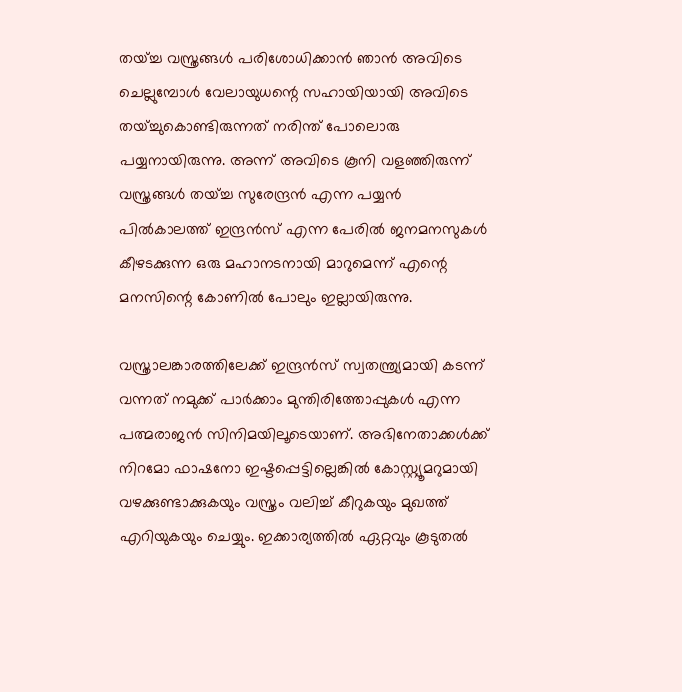തയ്ച്ച വസ്ത്രങ്ങൾ പരിശോധിക്കാൻ ഞാൻ അവിടെ ചെല്ലുമ്പോൾ വേലായുധന്റെ സഹായിയായി അവിടെ തയ്ച്ചുകൊണ്ടിരുന്നത് നരിന്ത് പോലൊരു പയ്യനായിരുന്നു. അന്ന് അവിടെ കൂനി വളഞ്ഞിരുന്ന് വസ്ത്രങ്ങൾ തയ്ച്ച സുരേന്ദ്രൻ എന്ന പയ്യൻ പിൽകാലത്ത് ഇന്ദ്രൻസ് എന്ന പേരിൽ ജനമനസുകൾ കീഴടക്കുന്ന ഒരു മഹാനടനായി മാറുമെന്ന് എന്റെ മനസിന്റെ കോണിൽ പോലും ഇല്ലായിരുന്നു.

വസ്ത്രാലങ്കാരത്തിലേക്ക് ഇന്ദ്രൻസ് സ്വതന്ത്ര്യമായി കടന്ന് വന്നത് നമുക്ക് പാർക്കാം മുന്തിരിത്തോപ്പുകൾ എന്ന പത്മരാജൻ സിനിമയിലൂടെയാണ്. അഭിനേതാക്കൾക്ക് നിറമോ ഫാഷനോ ഇഷ്ടപ്പെട്ടില്ലെങ്കിൽ കോസ്റ്റ്യൂമറുമായി വഴക്കുണ്ടാക്കുകയും വസ്ത്രം വലിച്ച് കീറുകയും മുഖത്ത് എറിയുകയും ചെയ്യും. ഇക്കാര്യത്തിൽ ഏറ്റവും കൂടുതൽ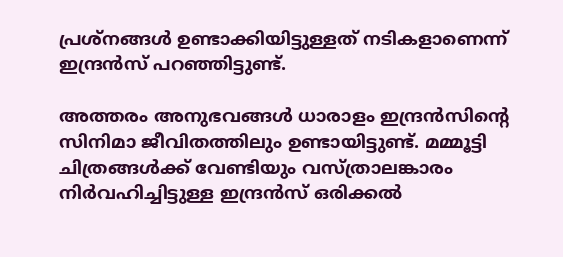പ്രശ്നങ്ങൾ ഉണ്ടാക്കിയിട്ടുള്ളത് നടികളാണെന്ന് ഇന്ദ്രൻസ് പറഞ്ഞിട്ടുണ്ട്.

അത്തരം അനുഭവങ്ങൾ ധാരാളം ഇന്ദ്രൻസിന്റെ സിനിമാ ജീവിതത്തിലും ഉണ്ടായിട്ടുണ്ട്. മമ്മൂട്ടി ചിത്രങ്ങൾക്ക് വേണ്ടിയും വസ്ത്രാലങ്കാരം നിർവഹി‌ച്ചിട്ടുള്ള ഇന്ദ്രൻസ് ഒരിക്കൽ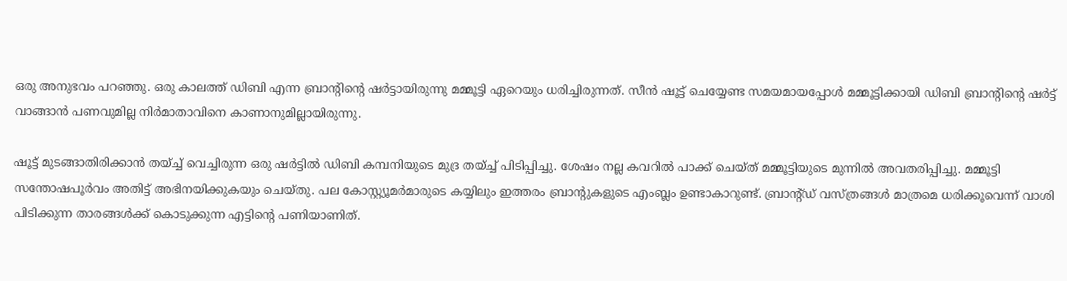ഒരു അനുഭവം പറഞ്ഞു. ഒരു കാലത്ത് ഡിബി എന്ന ബ്രാന്റിന്റെ ഷർട്ടായിരുന്നു മമ്മൂട്ടി ഏറെയും ധരിച്ചിരുന്നത്. സീൻ ഷൂട്ട് ചെയ്യേണ്ട സമയമായപ്പോൾ മമ്മൂട്ടിക്കായി ഡിബി ബ്രാന്റിന്റെ ഷർട്ട് വാങ്ങാൻ പണവുമില്ല നിർമാതാവിനെ കാണാനുമില്ലായിരുന്നു.

ഷൂട്ട് മുടങ്ങാതിരിക്കാൻ തയ്ച്ച് വെച്ചിരുന്ന ഒരു ഷർട്ടിൽ ഡിബി കമ്പനിയുടെ മുദ്ര തയ്ച്ച് പിടിപ്പിച്ചു. ശേഷം നല്ല കവറിൽ പാക്ക് ചെയ്ത് മമ്മൂട്ടിയുടെ മുന്നിൽ അവതരിപ്പിച്ചു. മമ്മൂട്ടി സന്തോഷപൂർവം അതിട്ട് അഭിനയിക്കുകയും ചെയ്തു. പല കോസ്റ്റ്യൂമർമാരുടെ കയ്യിലും ഇത്തരം ബ്രാന്റുകളുടെ എംബ്ലം ഉണ്ടാകാറുണ്ട്. ബ്രാന്റ്ഡ് വസ്ത്രങ്ങൾ മാത്രമെ ധരിക്കൂവെന്ന് വാശി പിടിക്കുന്ന താരങ്ങൾക്ക് കൊടുക്കുന്ന എട്ടിന്റെ പണിയാണിത്.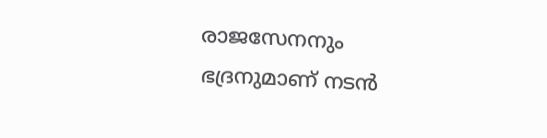രാജസേനനും ഭദ്രനുമാണ് നടൻ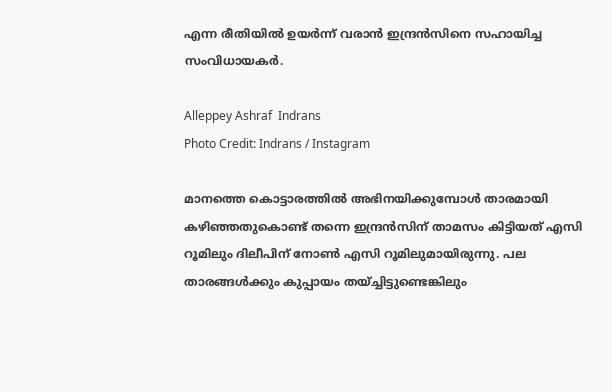എന്ന രീതിയിൽ ഉയർന്ന് വരാൻ ഇന്ദ്രൻസിനെ സഹായിച്ച സംവിധായകർ.

Alleppey Ashraf  Indrans
Photo Credit: Indrans / Instagram

മാനത്തെ കൊട്ടാരത്തിൽ അഭിനയിക്കുമ്പോൾ താരമായി കഴിഞ്ഞതുകൊണ്ട് തന്നെ ഇന്ദ്രൻസിന് താമസം കിട്ടിയത് എസി റൂമിലും ദിലീപിന് നോൺ എസി റൂമിലുമായിരുന്നു. പല താരങ്ങൾക്കും കുപ്പായം തയ്ച്ചിട്ടുണ്ടെങ്കിലും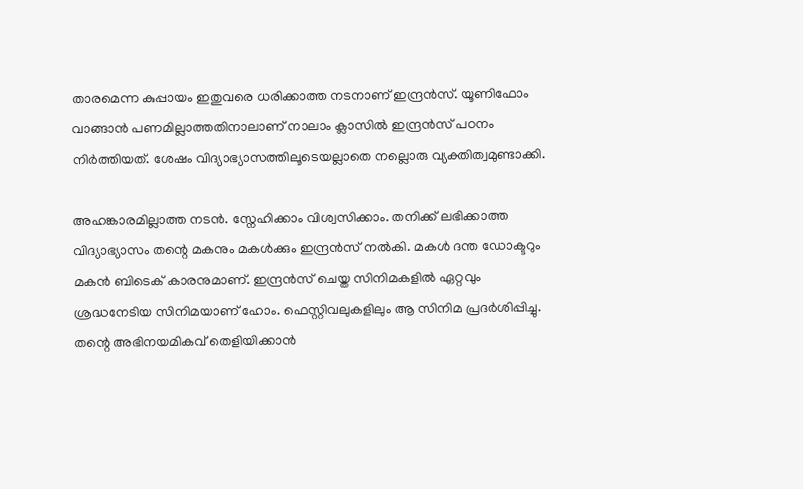താരമെന്ന കുപ്പായം ഇതുവരെ ധരിക്കാത്ത നടനാണ് ഇന്ദ്രൻസ്. യൂണിഫോം വാങ്ങാൻ പണമില്ലാത്തതിനാലാണ് നാലാം ക്ലാസിൽ ഇന്ദ്രൻസ് പഠനം നിർത്തിയത്. ശേഷം വിദ്യാഭ്യാസത്തിലൂടെയല്ലാതെ നല്ലൊരു വ്യക്തിത്വമുണ്ടാക്കി.

അഹങ്കാരമില്ലാത്ത നടൻ. സ്നേഹിക്കാം വിശ്വസിക്കാം. തനിക്ക് ലഭിക്കാത്ത വിദ്യാഭ്യാസം തന്റെ മകനും മകൾക്കും ഇന്ദ്രൻസ് നൽകി. മകൾ ദന്ത ഡോക്ടറും മകൻ ബിടെക് കാരനുമാണ്. ഇന്ദ്രൻസ് ചെയ്ത സിനിമകളിൽ ഏറ്റവും ശ്രദ്ധനേടിയ സിനിമയാണ് ഹോം. ഫെസ്റ്റിവലുകളിലും ആ സിനിമ പ്രദർശിപ്പിച്ചു. തന്റെ അഭിനയമികവ് തെളിയിക്കാൻ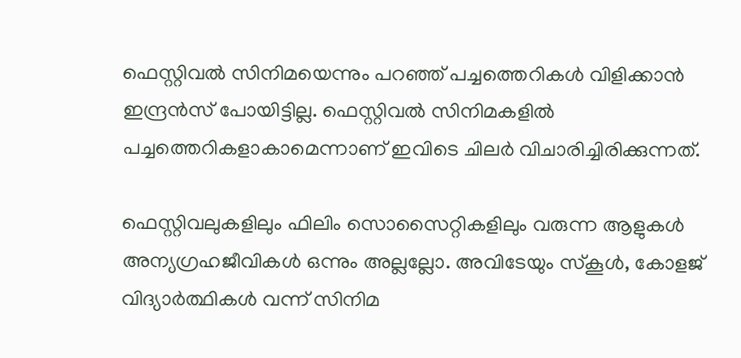ഫെസ്റ്റിവൽ സിനിമയെന്നും പറഞ്ഞ് പച്ചത്തെറികൾ വിളിക്കാൻ ഇന്ദ്രൻസ് പോയിട്ടില്ല. ഫെസ്റ്റിവൽ സിനിമകളിൽ പച്ചത്തെറികളാകാമെന്നാണ് ഇവിടെ ചിലർ വിചാരിച്ചിരിക്കുന്നത്.

ഫെസ്റ്റിവലുകളിലും ഫിലിം സൊസൈറ്റികളിലും വരുന്ന ആളുകൾ അന്യഗ്രഹജീവികൾ ഒന്നും അല്ലല്ലോ. അവിടേയും സ്കൂൾ, കോളജ് വിദ്യാർത്ഥികൾ വന്ന് സിനിമ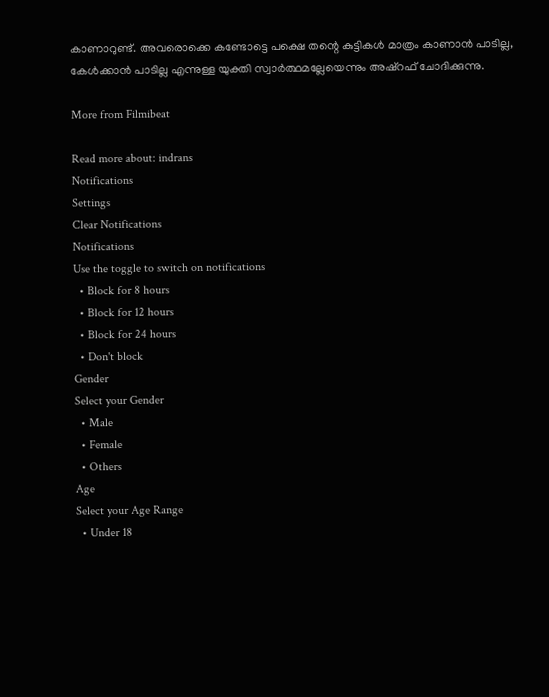കാണാറുണ്ട്. അവരൊക്കെ കണ്ടോട്ടെ പക്ഷെ തന്റെ കുട്ടികൾ മാത്രം കാണാൻ പാടില്ല, കേൾക്കാൻ പാടില്ല എന്നുള്ള യുക്തി സ്വാർത്ഥമല്ലേയെന്നും അഷ്റഫ് ചോദിക്കുന്നു.

More from Filmibeat

Read more about: indrans
Notifications
Settings
Clear Notifications
Notifications
Use the toggle to switch on notifications
  • Block for 8 hours
  • Block for 12 hours
  • Block for 24 hours
  • Don't block
Gender
Select your Gender
  • Male
  • Female
  • Others
Age
Select your Age Range
  • Under 18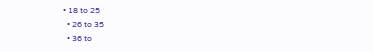• 18 to 25
  • 26 to 35
  • 36 to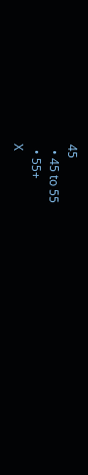45
  • 45 to 55
  • 55+
X